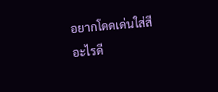อยากโดดเด่นใส่สีอะไรดี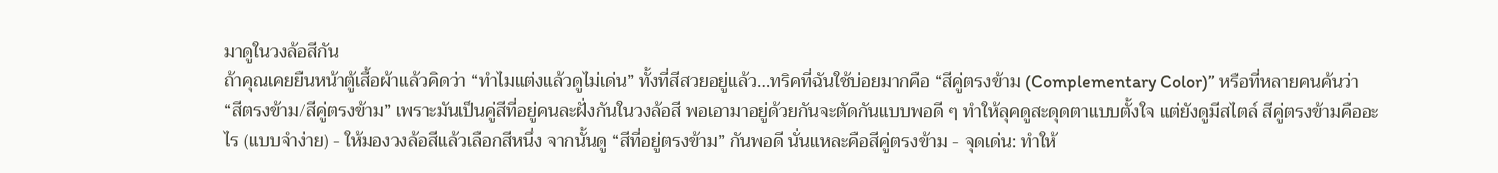มาดูในวงล้อสีกัน
ถ้าคุณเคยยืนหน้าตู้เสื้อผ้าแล้วคิดว่า “ทำไมแต่งแล้วดูไม่เด่น” ทั้งที่สีสวยอยู่แล้ว…ทริคที่ฉันใช้บ่อยมากคือ “สีคู่ตรงข้าม (Complementary Color)” หรือที่หลายคนค้นว่า “สีตรงข้าม/สีคู่ตรงข้าม” เพราะมันเป็นคู่สีที่อยู่คนละฝั่งกันในวงล้อสี พอเอามาอยู่ด้วยกันจะตัดกันแบบพอดี ๆ ทำให้ลุคดูสะดุดตาแบบตั้งใจ แต่ยังดูมีสไตล์ สีคู่ตรงข้ามคืออะไร (แบบจำง่าย) - ให้มองวงล้อสีแล้วเลือกสีหนึ่ง จากนั้นดู “สีที่อยู่ตรงข้าม” กันพอดี นั่นแหละคือสีคู่ตรงข้าม - จุดเด่น: ทำให้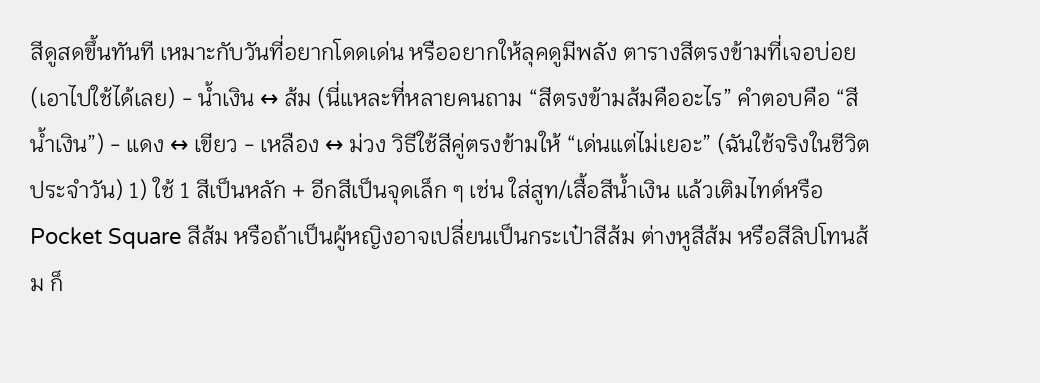สีดูสดขึ้นทันที เหมาะกับวันที่อยากโดดเด่น หรืออยากให้ลุคดูมีพลัง ตารางสีตรงข้ามที่เจอบ่อย (เอาไปใช้ได้เลย) - น้ำเงิน ↔ ส้ม (นี่แหละที่หลายคนถาม “สีตรงข้ามส้มคืออะไร” คำตอบคือ “สีน้ำเงิน”) - แดง ↔ เขียว - เหลือง ↔ ม่วง วิธีใช้สีคู่ตรงข้ามให้ “เด่นแต่ไม่เยอะ” (ฉันใช้จริงในชีวิตประจำวัน) 1) ใช้ 1 สีเป็นหลัก + อีกสีเป็นจุดเล็ก ๆ เช่น ใส่สูท/เสื้อสีน้ำเงิน แล้วเติมไทด์หรือ Pocket Square สีส้ม หรือถ้าเป็นผู้หญิงอาจเปลี่ยนเป็นกระเป๋าสีส้ม ต่างหูสีส้ม หรือสีลิปโทนส้ม ก็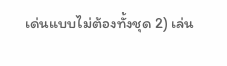เด่นแบบไม่ต้องทั้งชุด 2) เล่น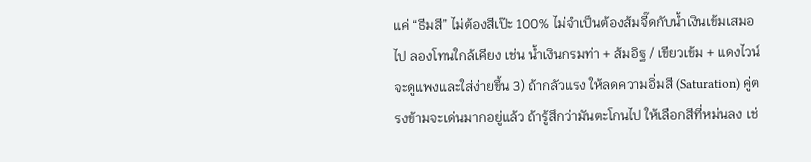แค่ “ธีมสี” ไม่ต้องสีเป๊ะ 100% ไม่จำเป็นต้องส้มจี๊ดกับน้ำเงินเข้มเสมอไป ลองโทนใกล้เคียง เช่น น้ำเงินกรมท่า + ส้มอิฐ / เขียวเข้ม + แดงไวน์ จะดูแพงและใส่ง่ายขึ้น 3) ถ้ากลัวแรง ให้ลดความอิ่มสี (Saturation) คู่ตรงข้ามจะเด่นมากอยู่แล้ว ถ้ารู้สึกว่ามันตะโกนไป ให้เลือกสีที่หม่นลง เช่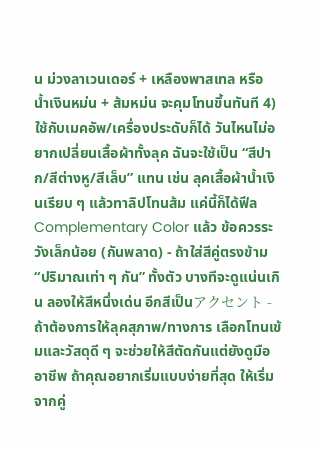น ม่วงลาเวนเดอร์ + เหลืองพาสเทล หรือ น้ำเงินหม่น + ส้มหม่น จะคุมโทนขึ้นทันที 4) ใช้กับเมคอัพ/เครื่องประดับก็ได้ วันไหนไม่อยากเปลี่ยนเสื้อผ้าทั้งลุค ฉันจะใช้เป็น “สีปาก/สีต่างหู/สีเล็บ” แทน เช่น ลุคเสื้อผ้าน้ำเงินเรียบ ๆ แล้วทาลิปโทนส้ม แค่นี้ก็ได้ฟีล Complementary Color แล้ว ข้อควรระวังเล็กน้อย (กันพลาด) - ถ้าใส่สีคู่ตรงข้าม “ปริมาณเท่า ๆ กัน” ทั้งตัว บางทีจะดูแน่นเกิน ลองให้สีหนึ่งเด่น อีกสีเป็นアクセント - ถ้าต้องการให้ลุคสุภาพ/ทางการ เลือกโทนเข้มและวัสดุดี ๆ จะช่วยให้สีตัดกันแต่ยังดูมืออาชีพ ถ้าคุณอยากเริ่มแบบง่ายที่สุด ให้เริ่มจากคู่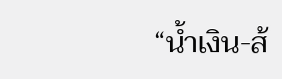“น้ำเงิน-ส้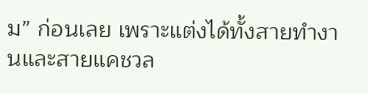ม” ก่อนเลย เพราะแต่งได้ทั้งสายทำงานและสายแคชวล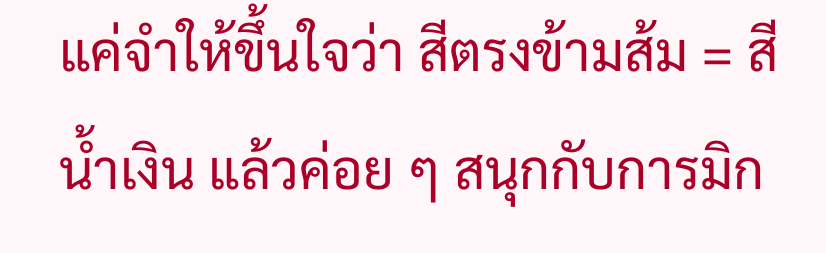แค่จำให้ขึ้นใจว่า สีตรงข้ามส้ม = สีน้ำเงิน แล้วค่อย ๆ สนุกกับการมิก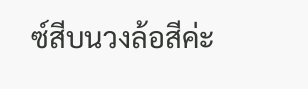ซ์สีบนวงล้อสีค่ะ